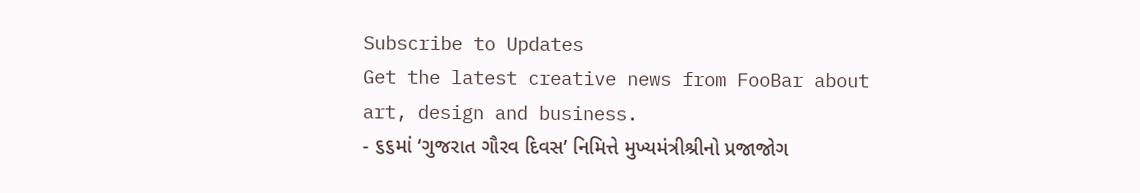Subscribe to Updates
Get the latest creative news from FooBar about art, design and business.
- ૬૬માં ‘ગુજરાત ગૌરવ દિવસ’ નિમિત્તે મુખ્યમંત્રીશ્રીનો પ્રજાજોગ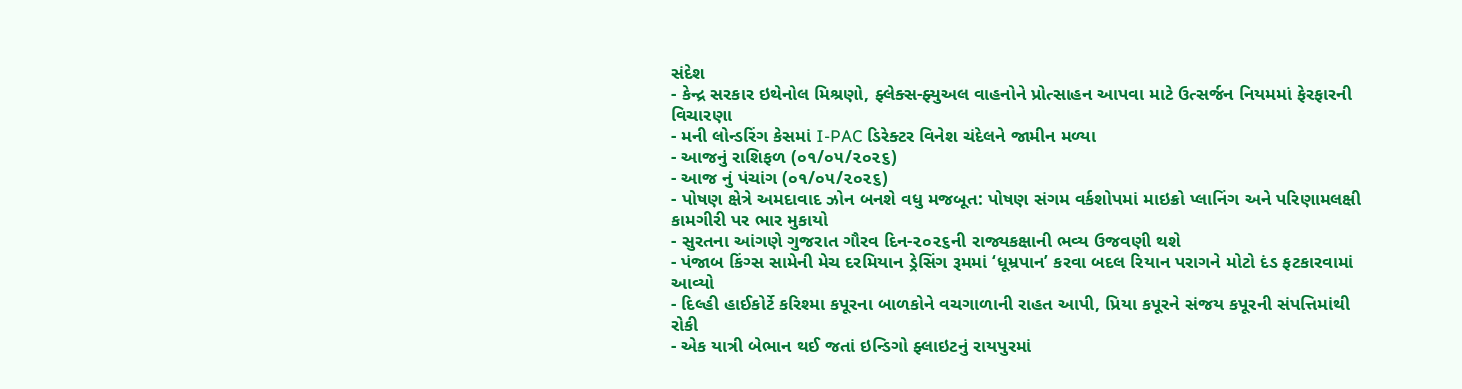સંદેશ
- કેન્દ્ર સરકાર ઇથેનોલ મિશ્રણો, ફ્લેક્સ-ફ્યુઅલ વાહનોને પ્રોત્સાહન આપવા માટે ઉત્સર્જન નિયમમાં ફેરફારની વિચારણા
- મની લોન્ડરિંગ કેસમાં I-PAC ડિરેક્ટર વિનેશ ચંદેલને જામીન મળ્યા
- આજનું રાશિફળ (૦૧/૦૫/૨૦૨૬)
- આજ નું પંચાંગ (૦૧/૦૫/૨૦૨૬)
- પોષણ ક્ષેત્રે અમદાવાદ ઝોન બનશે વધુ મજબૂત: પોષણ સંગમ વર્કશોપમાં માઇક્રો પ્લાનિંગ અને પરિણામલક્ષી કામગીરી પર ભાર મુકાયો
- સુરતના આંગણે ગુજરાત ગૌરવ દિન-૨૦૨૬ની રાજ્યકક્ષાની ભવ્ય ઉજવણી થશે
- પંજાબ કિંગ્સ સામેની મેચ દરમિયાન ડ્રેસિંગ રૂમમાં ‘ધૂમ્રપાન’ કરવા બદલ રિયાન પરાગને મોટો દંડ ફટકારવામાં આવ્યો
- દિલ્હી હાઈકોર્ટે કરિશ્મા કપૂરના બાળકોને વચગાળાની રાહત આપી, પ્રિયા કપૂરને સંજય કપૂરની સંપત્તિમાંથી રોકી
- એક યાત્રી બેભાન થઈ જતાં ઇન્ડિગો ફ્લાઇટનું રાયપુરમાં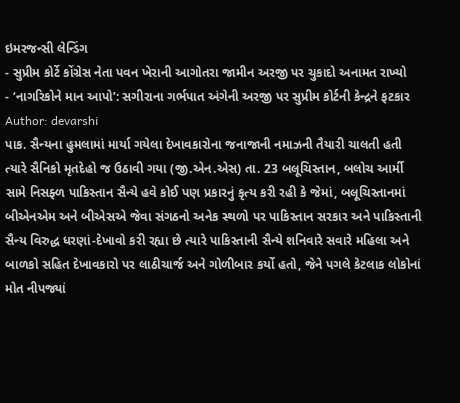ઇમરજન્સી લેન્ડિંગ
- સુપ્રીમ કોર્ટે કોંગ્રેસ નેતા પવન ખેરાની આગોતરા જામીન અરજી પર ચુકાદો અનામત રાખ્યો
- ‘નાગરિકોને માન આપો’: સગીરાના ગર્ભપાત અંગેની અરજી પર સુપ્રીમ કોર્ટની કેન્દ્રને ફટકાર
Author: devarshi
પાક. સૈન્યના હુમલામાં માર્યા ગયેલા દેખાવકારોના જનાજાની નમાઝની તૈયારી ચાલતી હતી ત્યારે સૈનિકો મૃતદેહો જ ઉઠાવી ગયા (જી.એન.એસ) તા. 23 બલૂચિસ્તાન, બલોચ આર્મી સામે નિસફ્ળ પાકિસ્તાન સૈન્યે હવે કોઈ પણ પ્રકારનું કૃત્ય કરી રહી કે જેમાં, બલૂચિસ્તાનમાં બીએનએમ અને બીએસએ જેવા સંગઠનો અનેક સ્થળો પર પાકિસ્તાન સરકાર અને પાકિસ્તાની સૈન્ય વિરુદ્ધ ધરણાં-દેખાવો કરી રહ્યા છે ત્યારે પાકિસ્તાની સૈન્યે શનિવારે સવારે મહિલા અને બાળકો સહિત દેખાવકારો પર લાઠીચાર્જ અને ગોળીબાર કર્યો હતો, જેને પગલે કેટલાક લોકોનાં મોત નીપજ્યાં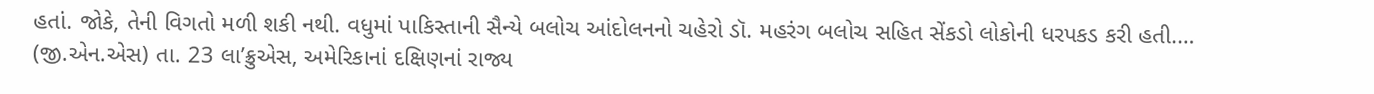હતાં. જોકે, તેની વિગતો મળી શકી નથી. વધુમાં પાકિસ્તાની સૈન્યે બલોચ આંદોલનનો ચહેરો ડૉ. મહરંગ બલોચ સહિત સેંકડો લોકોની ધરપકડ કરી હતી.…
(જી.એન.એસ) તા. 23 લા’ક્રુએસ, અમેરિકાનાં દક્ષિણનાં રાજ્ય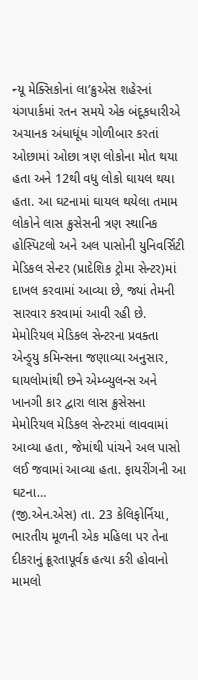ન્યૂ મેક્સિકોનાં લા’ક્રુએસ શહેરનાં યંગપાર્કમાં રતન સમયે એક બંદૂકધારીએ અચાનક અંધાધૂંધ ગોળીબાર કરતાં ઓછામાં ઓછા ત્રણ લોકોના મોત થયા હતા અને 12થી વધુ લોકો ઘાયલ થયા હતા. આ ઘટનામાં ઘાયલ થયેલા તમામ લોકોને લાસ ક્રુસેસની ત્રણ સ્થાનિક હોસ્પિટલો અને અલ પાસોની યુનિવર્સિટી મેડિકલ સેન્ટર (પ્રાદેશિક ટ્રોમા સેન્ટર)માં દાખલ કરવામાં આવ્યા છે, જ્યાં તેમની સારવાર કરવામાં આવી રહી છે. મેમોરિયલ મેડિકલ સેન્ટરના પ્રવક્તા એન્ડ્ર્યુ કમિન્સના જણાવ્યા અનુસાર, ઘાયલોમાંથી છને એમ્બ્યુલન્સ અને ખાનગી કાર દ્વારા લાસ ક્રુસેસના મેમોરિયલ મેડિકલ સેન્ટરમાં લાવવામાં આવ્યા હતા, જેમાંથી પાંચને અલ પાસો લઈ જવામાં આવ્યા હતા. ફાયરીંગની આ ઘટના…
(જી.એન.એસ) તા. 23 કેલિફોર્નિયા, ભારતીય મૂળની એક મહિલા પર તેના દીકરાનું ક્રૂરતાપૂર્વક હત્યા કરી હોવાનો મામલો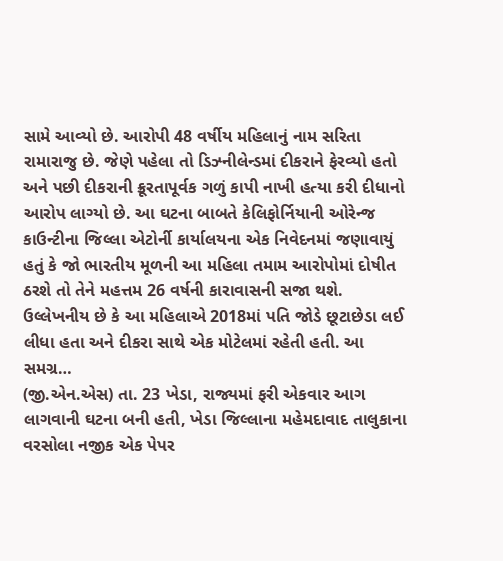સામે આવ્યો છે. આરોપી 48 વર્ષીય મહિલાનું નામ સરિતા રામારાજુ છે. જેણે પહેલા તો ડિઝ્નીલેન્ડમાં દીકરાને ફેરવ્યો હતો અને પછી દીકરાની ક્રૂરતાપૂર્વક ગળું કાપી નાખી હત્યા કરી દીધાનો આરોપ લાગ્યો છે. આ ઘટના બાબતે કેલિફોર્નિયાની ઓરેન્જ કાઉન્ટીના જિલ્લા એટોર્ની કાર્યાલયના એક નિવેદનમાં જણાવાયું હતું કે જો ભારતીય મૂળની આ મહિલા તમામ આરોપોમાં દોષીત ઠરશે તો તેને મહત્તમ 26 વર્ષની કારાવાસની સજા થશે. ઉલ્લેખનીય છે કે આ મહિલાએ 2018માં પતિ જોડે છૂટાછેડા લઈ લીધા હતા અને દીકરા સાથે એક મોટેલમાં રહેતી હતી. આ સમગ્ર…
(જી.એન.એસ) તા. 23 ખેડા, રાજ્યમાં ફરી એકવાર આગ લાગવાની ઘટના બની હતી, ખેડા જિલ્લાના મહેમદાવાદ તાલુકાના વરસોલા નજીક એક પેપર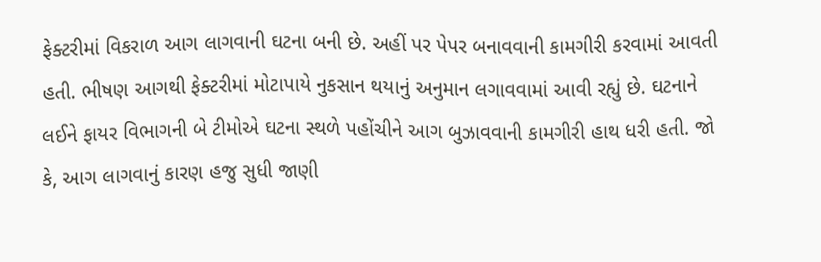ફેક્ટરીમાં વિકરાળ આગ લાગવાની ઘટના બની છે. અહીં પર પેપર બનાવવાની કામગીરી કરવામાં આવતી હતી. ભીષણ આગથી ફેક્ટરીમાં મોટાપાયે નુકસાન થયાનું અનુમાન લગાવવામાં આવી રહ્યું છે. ઘટનાને લઈને ફાયર વિભાગની બે ટીમોએ ઘટના સ્થળે પહોંચીને આગ બુઝાવવાની કામગીરી હાથ ધરી હતી. જો કે, આગ લાગવાનું કારણ હજુ સુધી જાણી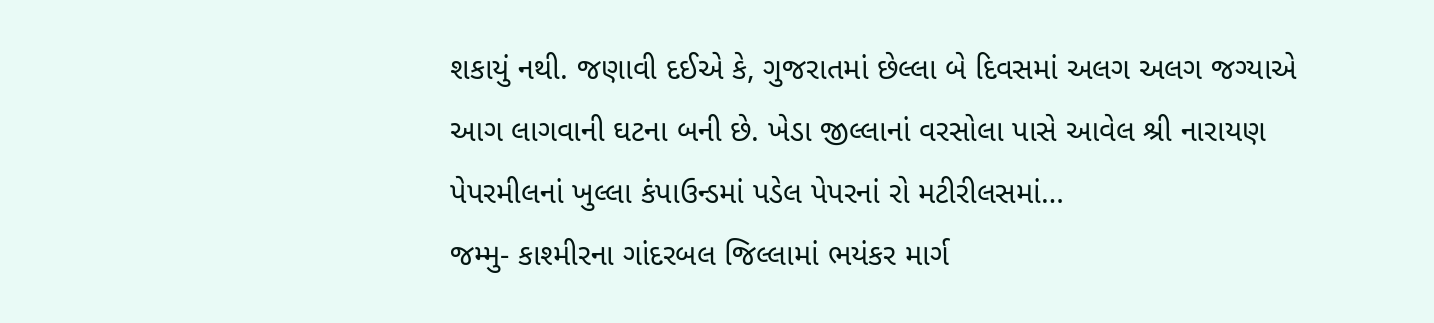શકાયું નથી. જણાવી દઈએ કે, ગુજરાતમાં છેલ્લા બે દિવસમાં અલગ અલગ જગ્યાએ આગ લાગવાની ઘટના બની છે. ખેડા જીલ્લાનાં વરસોલા પાસે આવેલ શ્રી નારાયણ પેપરમીલનાં ખુલ્લા કંપાઉન્ડમાં પડેલ પેપરનાં રો મટીરીલસમાં…
જમ્મુ- કાશ્મીરના ગાંદરબલ જિલ્લામાં ભયંકર માર્ગ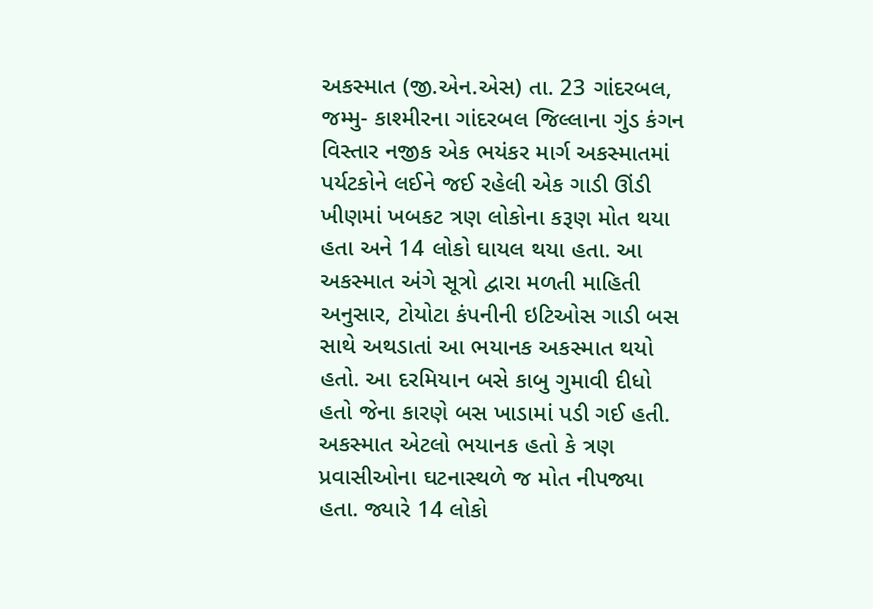અકસ્માત (જી.એન.એસ) તા. 23 ગાંદરબલ, જમ્મુ- કાશ્મીરના ગાંદરબલ જિલ્લાના ગુંડ કંગન વિસ્તાર નજીક એક ભયંકર માર્ગ અકસ્માતમાં પર્યટકોને લઈને જઈ રહેલી એક ગાડી ઊંડી ખીણમાં ખબકટ ત્રણ લોકોના કરૂણ મોત થયા હતા અને 14 લોકો ઘાયલ થયા હતા. આ અકસ્માત અંગે સૂત્રો દ્વારા મળતી માહિતી અનુસાર, ટોયોટા કંપનીની ઇટિઓસ ગાડી બસ સાથે અથડાતાં આ ભયાનક અકસ્માત થયો હતો. આ દરમિયાન બસે કાબુ ગુમાવી દીધો હતો જેના કારણે બસ ખાડામાં પડી ગઈ હતી. અકસ્માત એટલો ભયાનક હતો કે ત્રણ પ્રવાસીઓના ઘટનાસ્થળે જ મોત નીપજ્યા હતા. જ્યારે 14 લોકો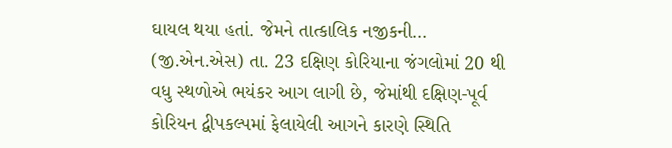ઘાયલ થયા હતાં. જેમને તાત્કાલિક નજીકની…
(જી.એન.એસ) તા. 23 દક્ષિણ કોરિયાના જંગલોમાં 20 થી વધુ સ્થળોએ ભયંકર આગ લાગી છે, જેમાંથી દક્ષિણ-પૂર્વ કોરિયન દ્વીપકલ્પમાં ફેલાયેલી આગને કારણે સ્થિતિ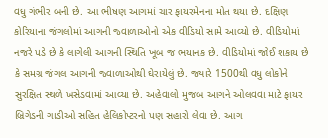વધુ ગંભીર બની છે. આ ભીષણ આગમાં ચાર ફાયરમેનના મોત થયા છે. દક્ષિણ કોરિયાના જંગલોમાં આગની જ્વાળાઓનો એક વીડિયો સામે આવ્યો છે. વીડિયોમાં નજરે પડે છે કે લાગેલી આગની સ્થિતિ ખૂબ જ ભયાનક છે. વીડિયોમાં જોઈ શકાય છે કે સમગ્ર જંગલ આગની જ્વાળાઓથી ઘેરાયેલું છે. જ્યારે 1500થી વધુ લોકોને સુરક્ષિત સ્થળે ખસેડવામાં આવ્યા છે. અહેવાલો મુજબ આગને ઓલવવા માટે ફાયર બ્રિગેડની ગાડીઓ સહિત હેલિકોપ્ટરનો પણ સહારો લેવા છે. આગ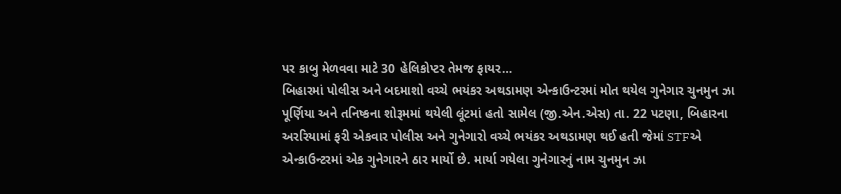પર કાબુ મેળવવા માટે 30 હેલિકોપ્ટર તેમજ ફાયર…
બિહારમાં પોલીસ અને બદમાશો વચ્ચે ભયંકર અથડામણ એન્કાઉન્ટરમાં મોત થયેલ ગુનેગાર ચુનમુન ઝા પૂર્ણિયા અને તનિષ્કના શોરૂમમાં થયેલી લૂંટમાં હતો સામેલ (જી.એન.એસ) તા. 22 પટણા, બિહારના અરરિયામાં ફરી એકવાર પોલીસ અને ગુનેગારો વચ્ચે ભયંકર અથડામણ થઈ હતી જેમાં STFએ એન્કાઉન્ટરમાં એક ગુનેગારને ઠાર માર્યો છે. માર્યા ગયેલા ગુનેગારનું નામ ચુનમુન ઝા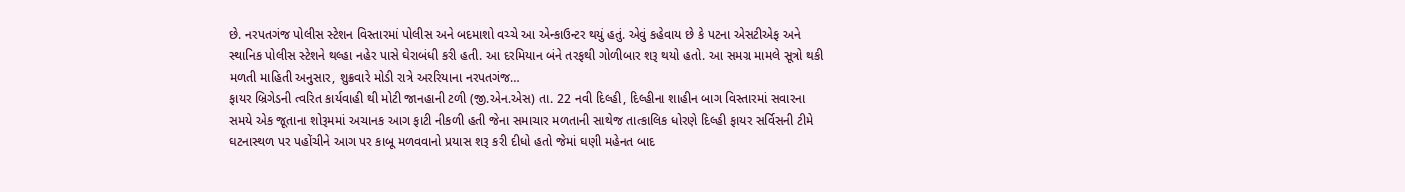છે. નરપતગંજ પોલીસ સ્ટેશન વિસ્તારમાં પોલીસ અને બદમાશો વચ્ચે આ એન્કાઉન્ટર થયું હતું. એવું કહેવાય છે કે પટના એસટીએફ અને સ્થાનિક પોલીસ સ્ટેશને થલ્હા નહેર પાસે ઘેરાબંધી કરી હતી. આ દરમિયાન બંને તરફથી ગોળીબાર શરૂ થયો હતો. આ સમગ્ર મામલે સૂત્રો થકી મળતી માહિતી અનુસાર, શુક્રવારે મોડી રાત્રે અરરિયાના નરપતગંજ…
ફાયર બ્રિગેડની ત્વરિત કાર્યવાહી થી મોટી જાનહાની ટળી (જી.એન.એસ) તા. 22 નવી દિલ્હી, દિલ્હીના શાહીન બાગ વિસ્તારમાં સવારના સમયે એક જૂતાના શોરૂમમાં અચાનક આગ ફાટી નીકળી હતી જેના સમાચાર મળતાની સાથેજ તાત્કાલિક ધોરણે દિલ્હી ફાયર સર્વિસની ટીમે ઘટનાસ્થળ પર પહોંચીને આગ પર કાબૂ મળવવાનો પ્રયાસ શરૂ કરી દીધો હતો જેમાં ઘણી મહેનત બાદ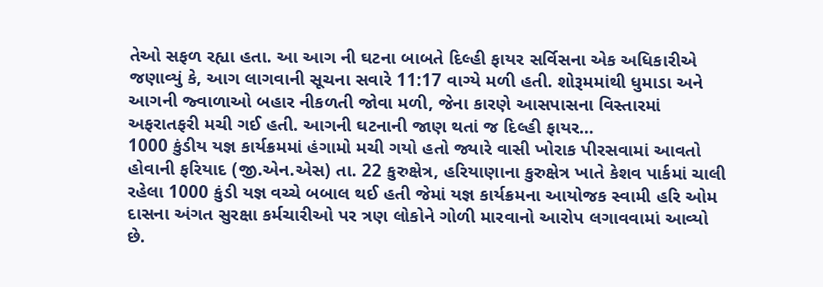તેઓ સફળ રહ્યા હતા. આ આગ ની ઘટના બાબતે દિલ્હી ફાયર સર્વિસના એક અધિકારીએ જણાવ્યું કે, આગ લાગવાની સૂચના સવારે 11:17 વાગ્યે મળી હતી. શોરૂમમાંથી ધુમાડા અને આગની જ્વાળાઓ બહાર નીકળતી જોવા મળી, જેના કારણે આસપાસના વિસ્તારમાં અફરાતફરી મચી ગઈ હતી. આગની ઘટનાની જાણ થતાં જ દિલ્હી ફાયર…
1000 કુંડીય યજ્ઞ કાર્યક્રમમાં હંગામો મચી ગયો હતો જ્યારે વાસી ખોરાક પીરસવામાં આવતો હોવાની ફરિયાદ (જી.એન.એસ) તા. 22 કુરુક્ષેત્ર, હરિયાણાના કુરુક્ષેત્ર ખાતે કેશવ પાર્કમાં ચાલી રહેલા 1000 કુંડી યજ્ઞ વચ્ચે બબાલ થઈ હતી જેમાં યજ્ઞ કાર્યક્રમના આયોજક સ્વામી હરિ ઓમ દાસના અંગત સુરક્ષા કર્મચારીઓ પર ત્રણ લોકોને ગોળી મારવાનો આરોપ લગાવવામાં આવ્યો છે.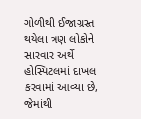ગોળીથી ઈજાગ્રસ્ત થયેલા ત્રણ લોકોને સારવાર અર્થે હોસ્પિટલમાં દાખલ કરવામાં આવ્યા છે, જેમાંથી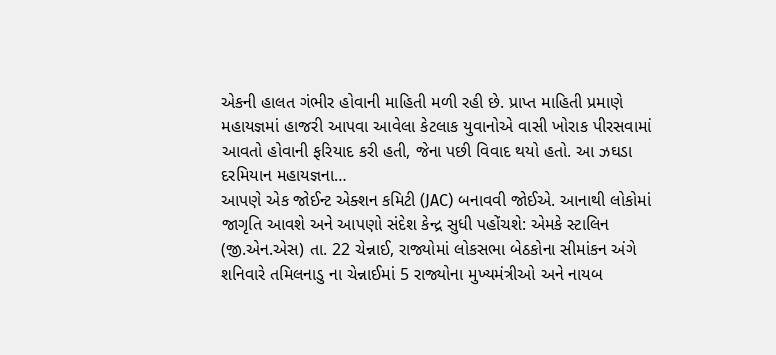એકની હાલત ગંભીર હોવાની માહિતી મળી રહી છે. પ્રાપ્ત માહિતી પ્રમાણે મહાયજ્ઞમાં હાજરી આપવા આવેલા કેટલાક યુવાનોએ વાસી ખોરાક પીરસવામાં આવતો હોવાની ફરિયાદ કરી હતી, જેના પછી વિવાદ થયો હતો. આ ઝઘડા દરમિયાન મહાયજ્ઞના…
આપણે એક જોઈન્ટ એક્શન કમિટી (JAC) બનાવવી જોઈએ. આનાથી લોકોમાં જાગૃતિ આવશે અને આપણો સંદેશ કેન્દ્ર સુધી પહોંચશે: એમકે સ્ટાલિન (જી.એન.એસ) તા. 22 ચેન્નાઈ, રાજ્યોમાં લોકસભા બેઠકોના સીમાંકન અંગે શનિવારે તમિલનાડુ ના ચેન્નાઈમાં 5 રાજ્યોના મુખ્યમંત્રીઓ અને નાયબ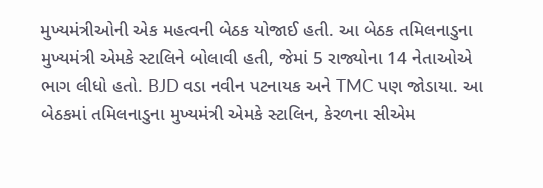મુખ્યમંત્રીઓની એક મહત્વની બેઠક યોજાઈ હતી. આ બેઠક તમિલનાડુના મુખ્યમંત્રી એમકે સ્ટાલિને બોલાવી હતી, જેમાં 5 રાજ્યોના 14 નેતાઓએ ભાગ લીધો હતો. BJD વડા નવીન પટનાયક અને TMC પણ જોડાયા. આ બેઠકમાં તમિલનાડુના મુખ્યમંત્રી એમકે સ્ટાલિન, કેરળના સીએમ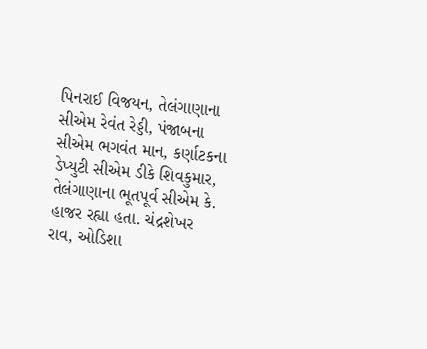પિનરાઈ વિજયન, તેલંગાણાના સીએમ રેવંત રેડ્ડી, પંજાબના સીએમ ભગવંત માન, કર્ણાટકના ડેપ્યુટી સીએમ ડીકે શિવકુમાર, તેલંગાણાના ભૂતપૂર્વ સીએમ કે. હાજર રહ્યા હતા. ચંદ્રશેખર રાવ, ઓડિશા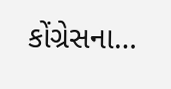કોંગ્રેસના…